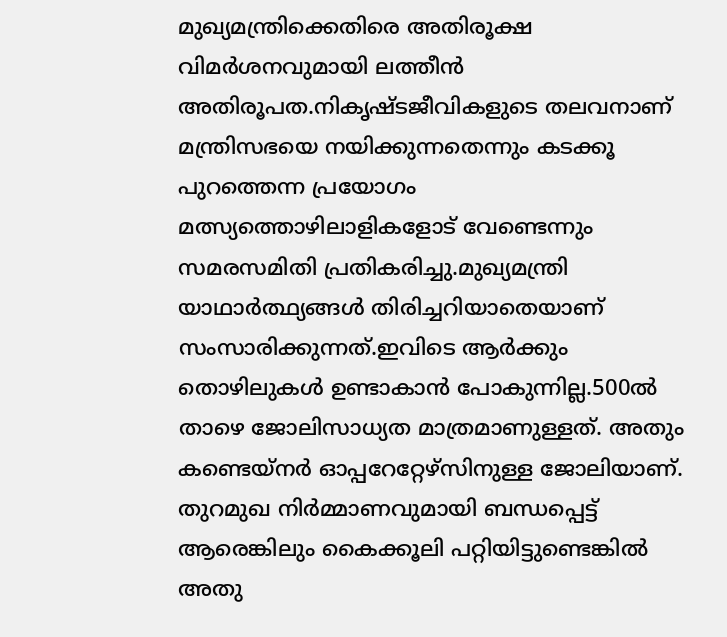മുഖ്യമന്ത്രിക്കെതിരെ അതിരൂക്ഷ വിമർശനവുമായി ലത്തീൻ അതിരൂപത.നികൃഷ്ടജീവികളുടെ തലവനാണ് മന്ത്രിസഭയെ നയിക്കുന്നതെന്നും കടക്കൂ പുറത്തെന്ന പ്രയോഗം മത്സ്യത്തൊഴിലാളികളോട് വേണ്ടെന്നും സമരസമിതി പ്രതികരിച്ചു.മുഖ്യമന്ത്രി യാഥാര്‍ത്ഥ്യങ്ങള്‍ തിരിച്ചറിയാതെയാണ് സംസാരിക്കുന്നത്.ഇവിടെ ആര്‍ക്കും തൊഴിലുകള്‍ ഉണ്ടാകാന്‍ പോകുന്നില്ല.500ല്‍ താഴെ ജോലിസാധ്യത മാത്രമാണുള്ളത്. അതും കണ്ടെയ്‌നര്‍ ഓപ്പറേറ്റേഴ്‌സിനുള്ള ജോലിയാണ്. തുറമുഖ നിര്‍മ്മാണവുമായി ബന്ധപ്പെട്ട് ആരെങ്കിലും കൈക്കൂലി പറ്റിയിട്ടുണ്ടെങ്കില്‍ അതു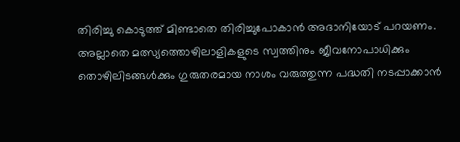തിരിച്ചു കൊടുത്ത് മിണ്ടാതെ തിരിച്ചുപോകാന്‍ അദാനിയോട് പറയണം. അല്ലാതെ മത്സ്യത്തൊഴിലാളികളുടെ സ്വത്തിനും ജീവനോപാധിക്കും തൊഴിലിടങ്ങള്‍ക്കും ഗുരുതരമായ നാശം വരുത്തുന്ന പദ്ധതി നടപ്പാക്കാന്‍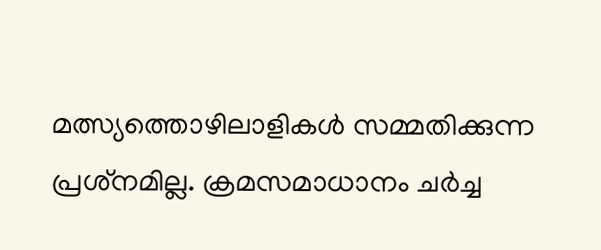മത്സ്യത്തൊഴിലാളികള്‍ സമ്മതിക്കുന്ന പ്രശ്‌നമില്ല. ക്രമസമാധാനം ചർച്ച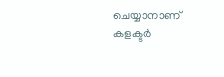ചെയ്യാനാണ് കളക്ടർ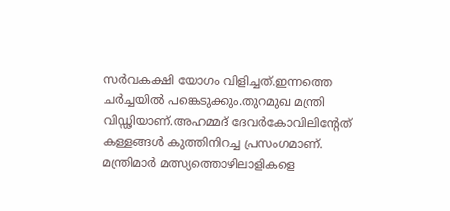സർവകക്ഷി യോഗം വിളിച്ചത്.ഇന്നത്തെ ചർച്ചയിൽ പങ്കെടുക്കും.തുറമുഖ മന്ത്രി വിഡ്ഢിയാണ്.അഹമ്മദ് ദേവർകോവിലിന്‍റേത് കള്ളങ്ങൾ കുത്തിനിറച്ച പ്രസംഗമാണ്. മന്ത്രിമാർ മത്സ്യത്തൊഴിലാളികളെ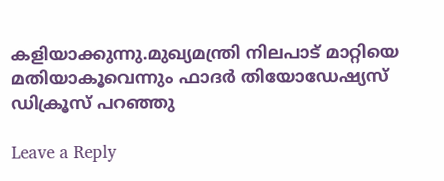കളിയാക്കുന്നു.മുഖ്യമന്ത്രി നിലപാട് മാറ്റിയെ മതിയാകൂവെന്നും ഫാദർ തിയോഡേഷ്യസ് ഡിക്രൂസ് പറഞ്ഞു

Leave a Reply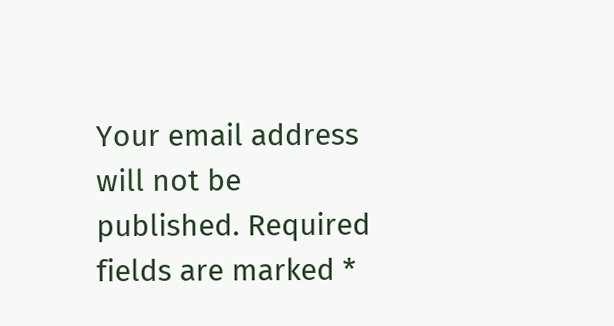Your email address will not be published. Required fields are marked *